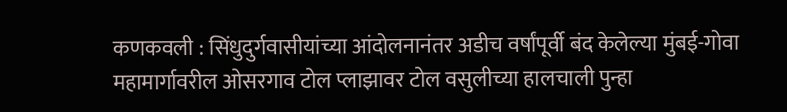कणकवली : सिंधुदुर्गवासीयांच्या आंदोलनानंतर अडीच वर्षांपूर्वी बंद केलेल्या मुंबई-गोवा महामार्गावरील ओसरगाव टोल प्लाझावर टोल वसुलीच्या हालचाली पुन्हा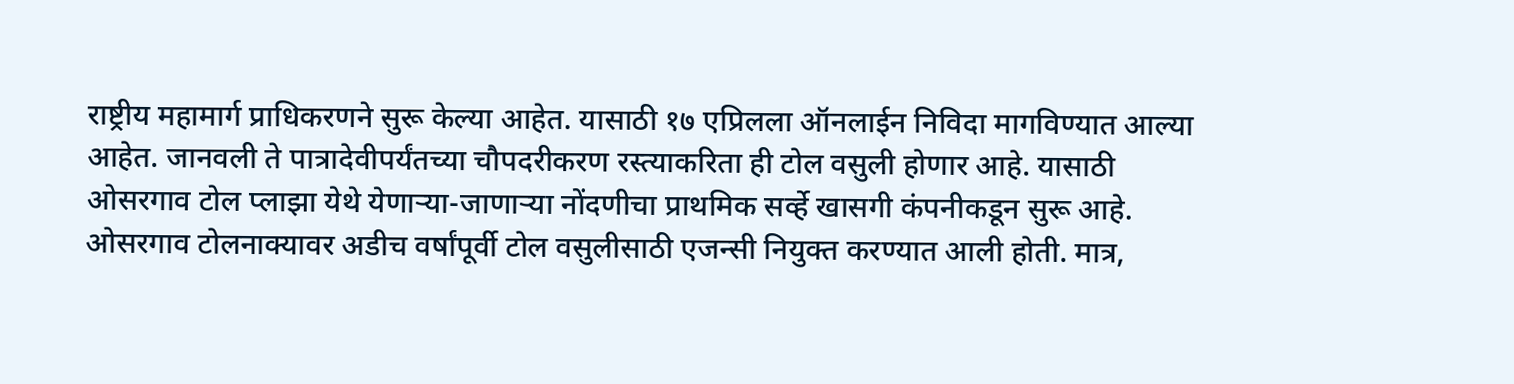राष्ट्रीय महामार्ग प्राधिकरणने सुरू केल्या आहेत. यासाठी १७ एप्रिलला ऑनलाईन निविदा मागविण्यात आल्या आहेत. जानवली ते पात्रादेवीपर्यंतच्या चौपदरीकरण रस्त्याकरिता ही टोल वसुली होणार आहे. यासाठी ओसरगाव टोल प्लाझा येथे येणाऱ्या-जाणाऱ्या नोंदणीचा प्राथमिक सर्व्हे खासगी कंपनीकडून सुरू आहे.
ओसरगाव टोलनाक्यावर अडीच वर्षांपूर्वी टोल वसुलीसाठी एजन्सी नियुक्त करण्यात आली होती. मात्र,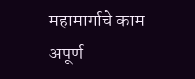महामार्गाचे काम अपूर्ण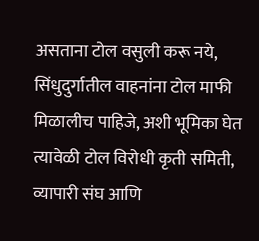असताना टोल वसुली करू नये, सिंधुदुर्गातील वाहनांना टोल माफी मिळालीच पाहिजे, अशी भूमिका घेत त्यावेळी टोल विरोधी कृती समिती, व्यापारी संघ आणि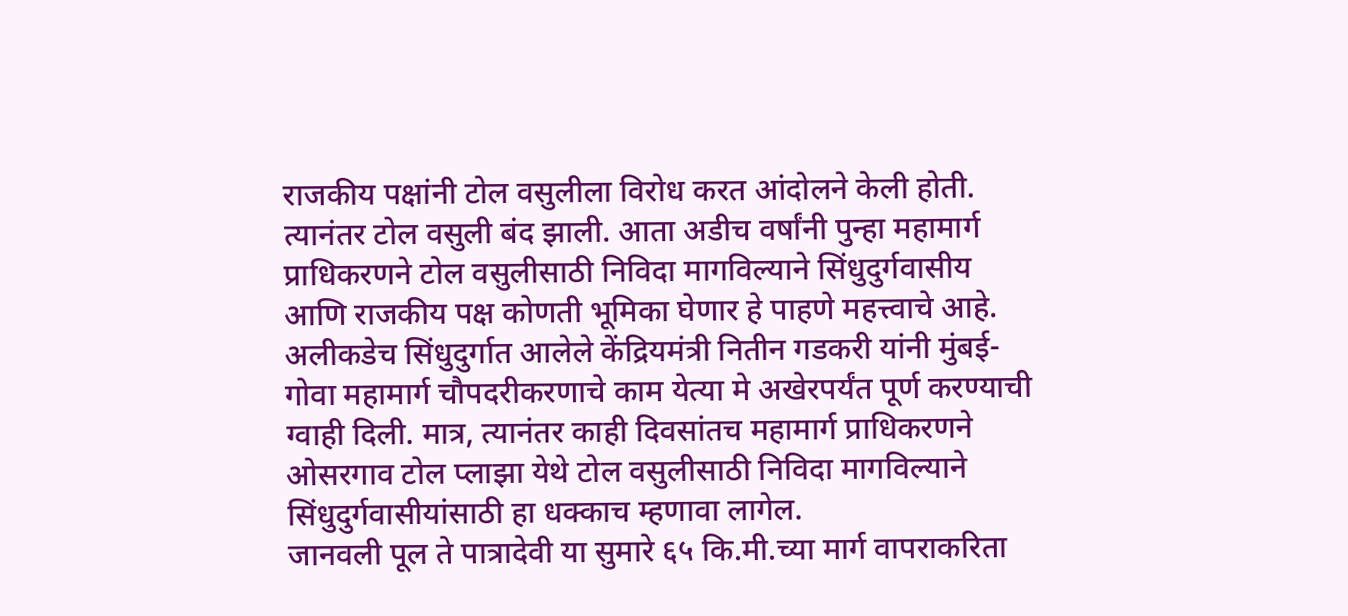राजकीय पक्षांनी टोल वसुलीला विरोध करत आंदोलने केली होती. त्यानंतर टोल वसुली बंद झाली. आता अडीच वर्षांनी पुन्हा महामार्ग प्राधिकरणने टोल वसुलीसाठी निविदा मागविल्याने सिंधुदुर्गवासीय आणि राजकीय पक्ष कोणती भूमिका घेणार हे पाहणे महत्त्वाचे आहे.
अलीकडेच सिंधुदुर्गात आलेले केंद्रियमंत्री नितीन गडकरी यांनी मुंबई-गोवा महामार्ग चौपदरीकरणाचे काम येत्या मे अखेरपर्यंत पूर्ण करण्याची ग्वाही दिली. मात्र, त्यानंतर काही दिवसांतच महामार्ग प्राधिकरणने ओसरगाव टोल प्लाझा येथे टोल वसुलीसाठी निविदा मागविल्याने सिंधुदुर्गवासीयांसाठी हा धक्काच म्हणावा लागेल.
जानवली पूल ते पात्रादेवी या सुमारे ६५ कि.मी.च्या मार्ग वापराकरिता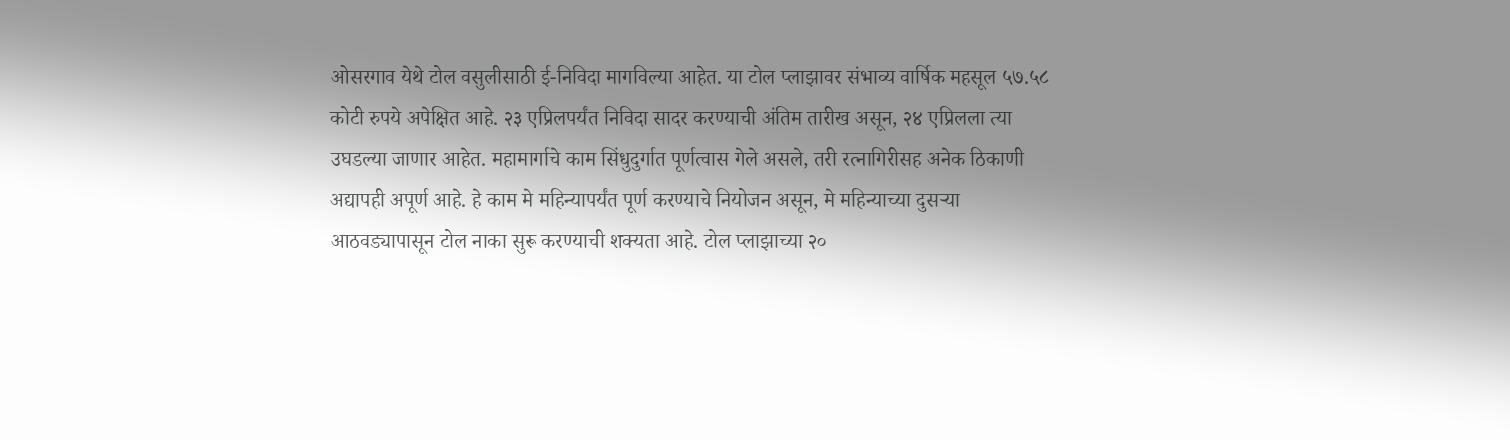ओसरगाव येथे टोल वसुलीसाठी ई-निविदा मागविल्या आहेत. या टोल प्लाझावर संभाव्य वार्षिक महसूल ५७.५८ कोटी रुपये अपेक्षित आहे. २३ एप्रिलपर्यंत निविदा सादर करण्याची अंतिम तारीख असून, २४ एप्रिलला त्या उघडल्या जाणार आहेत. महामार्गाचे काम सिंधुदुर्गात पूर्णत्वास गेले असले, तरी रत्नागिरीसह अनेक ठिकाणी अद्यापही अपूर्ण आहे. हे काम मे महिन्यापर्यंत पूर्ण करण्याचे नियोजन असून, मे महिन्याच्या दुसऱ्या आठवड्यापासून टोल नाका सुरू करण्याची शक्यता आहे. टोल प्लाझाच्या २०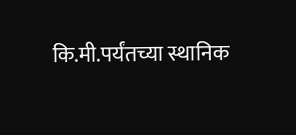कि.मी.पर्यंतच्या स्थानिक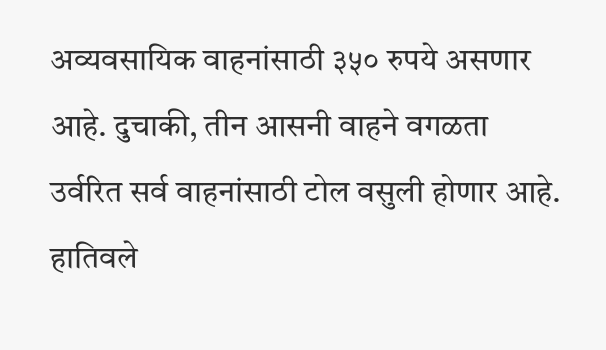अव्यवसायिक वाहनांसाठी ३५० रुपये असणार आहे. दुचाकी, तीन आसनी वाहने वगळता उर्वरित सर्व वाहनांसाठी टोल वसुली होणार आहे.
हातिवले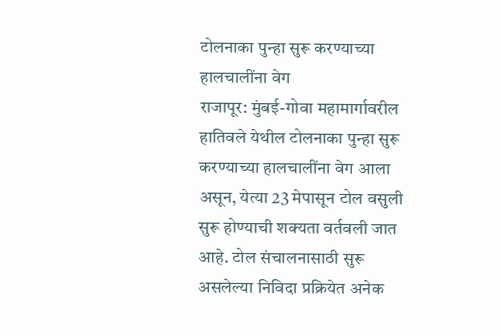टोलनाका पुन्हा सुरू करण्याच्या हालचालींना वेग
राजापूर: मुंबई-गोवा महामार्गावरील हातिवले येथील टोलनाका पुन्हा सुरू करण्याच्या हालचालींना वेग आला असून, येत्या 23 मेपासून टोल वसुली सुरू होण्याची शक्यता वर्तवली जात आहे. टोल संचालनासाठी सुरू असलेल्या निविदा प्रक्रियेत अनेक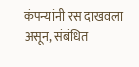कंपन्यांनी रस दाखवला असून, संबंधित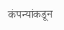कंपन्यांकडून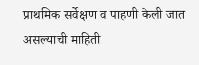प्राथमिक सर्वेक्षण व पाहणी केली जात असल्याची माहिती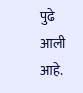पुढे आली आहे.